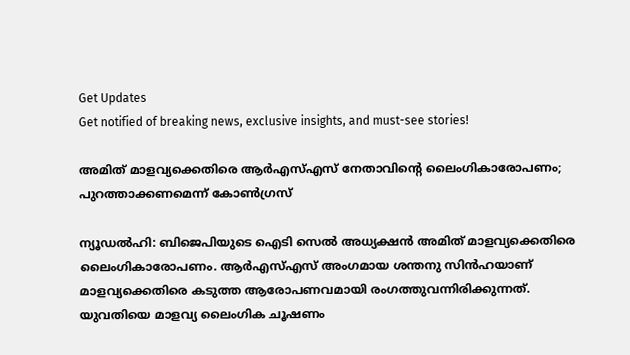Get Updates
Get notified of breaking news, exclusive insights, and must-see stories!

അമിത് മാളവ്യക്കെതിരെ ആര്‍എസ്എസ് നേതാവിന്റെ ലൈംഗികാരോപണം; പുറത്താക്കണമെന്ന് കോണ്‍ഗ്രസ്

ന്യൂഡല്‍ഹി: ബിജെപിയുടെ ഐടി സെല്‍ അധ്യക്ഷന്‍ അമിത് മാളവ്യക്കെതിരെ ലൈംഗികാരോപണം. ആര്‍എസ്എസ് അംഗമായ ശന്തനു സിന്‍ഹയാണ് മാളവ്യക്കെതിരെ കടുത്ത ആരോപണവമായി രംഗത്തുവന്നിരിക്കുന്നത്. യുവതിയെ മാളവ്യ ലൈംഗിക ചൂഷണം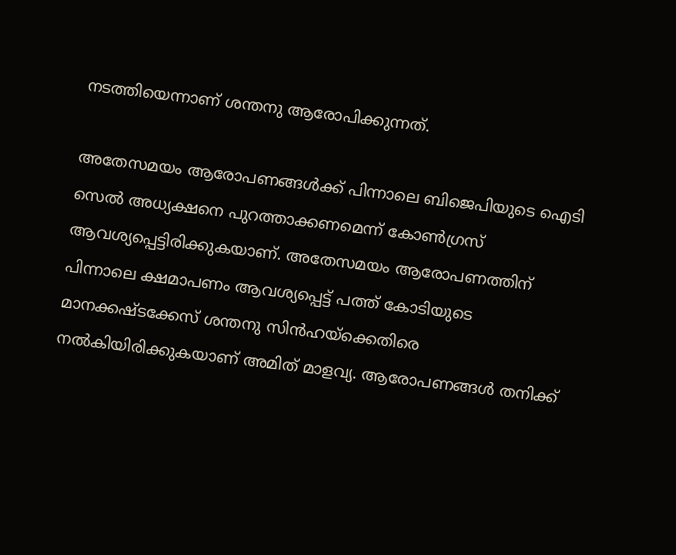നടത്തിയെന്നാണ് ശന്തനു ആരോപിക്കുന്നത്.

അതേസമയം ആരോപണങ്ങള്‍ക്ക് പിന്നാലെ ബിജെപിയുടെ ഐടി സെല്‍ അധ്യക്ഷനെ പുറത്താക്കണമെന്ന് കോണ്‍ഗ്രസ് ആവശ്യപ്പെട്ടിരിക്കുകയാണ്. അതേസമയം ആരോപണത്തിന് പിന്നാലെ ക്ഷമാപണം ആവശ്യപ്പെട്ട് പത്ത് കോടിയുടെ മാനക്കഷ്ടക്കേസ് ശന്തനു സിന്‍ഹയ്‌ക്കെതിരെ നല്‍കിയിരിക്കുകയാണ് അമിത് മാളവ്യ. ആരോപണങ്ങള്‍ തനിക്ക്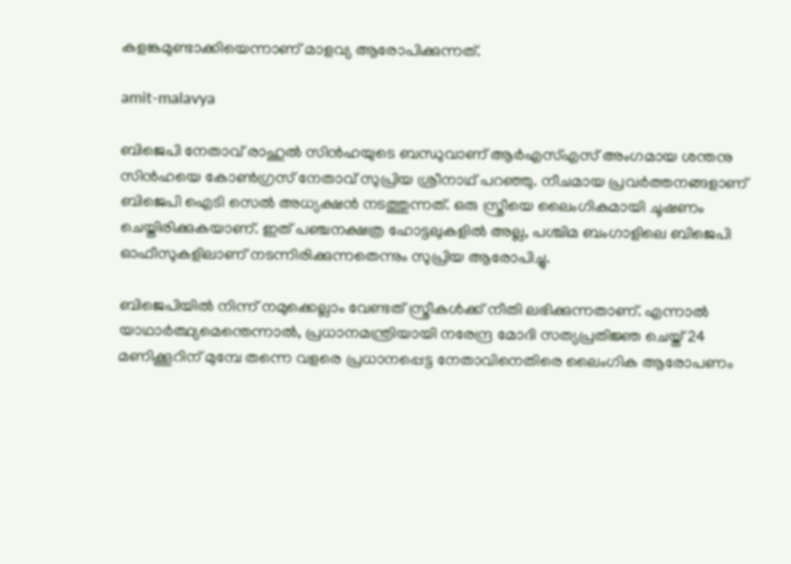കളങ്കമുണ്ടാക്കിയെന്നാണ് മാളവ്യ ആരോപിക്കുന്നത്.

amit-malavya

ബിജെപി നേതാവ് രാഹുല്‍ സിന്‍ഹയുടെ ബന്ധുവാണ് ആര്‍എസ്എസ് അംഗമായ ശന്തനു സിന്‍ഹയെ കോണ്‍ഗ്രസ് നേതാവ് സുപ്രിയ ശ്രീനാഥ് പറഞ്ഞു. നീചമായ പ്രവര്‍ത്തനങ്ങളാണ് ബിജെപി ഐടി സെല്‍ അധ്യക്ഷന്‍ നടത്തുന്നത്. ഒരു സ്ത്രീയെ ലൈംഗികമായി ചൂഷണം ചെയ്തിരിക്കുകയാണ്. ഇത് പഞ്ചനക്ഷത്ര ഹോട്ടലുകളില്‍ അല്ല, പശ്ചിമ ബംഗാളിലെ ബിജെപി ഓഫീസുകളിലാണ് നടന്നിരിക്കുന്നതെന്നും സുപ്രിയ ആരോപിച്ചു.

ബിജെപിയില്‍ നിന്ന് നമുക്കെല്ലാം വേണ്ടത് സ്ത്രീകള്‍ക്ക് നീതി ലഭിക്കുന്നതാണ്. എന്നാല്‍ യാഥാര്‍ത്ഥ്യമെന്തെന്നാല്‍, പ്രധാനമന്ത്രിയായി നരേന്ദ്ര മോദി സത്യപ്രതിജ്ഞ ചെയ്ത് 24 മണിക്കൂറിന് മുമ്പേ തന്നെ വളരെ പ്രധാനപ്പെട്ട നേതാവിനെതിരെ ലൈംഗിക ആരോപണം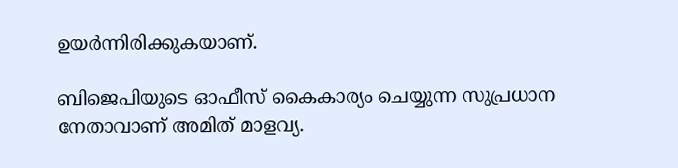ഉയര്‍ന്നിരിക്കുകയാണ്.

ബിജെപിയുടെ ഓഫീസ് കൈകാര്യം ചെയ്യുന്ന സുപ്രധാന നേതാവാണ് അമിത് മാളവ്യ.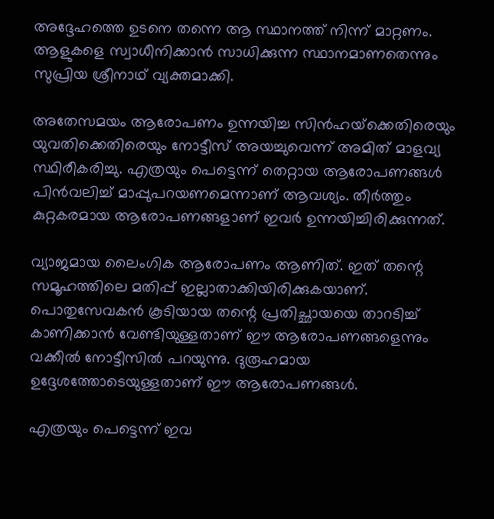അദ്ദേഹത്തെ ഉടനെ തന്നെ ആ സ്ഥാനത്ത് നിന്ന് മാറ്റണം. ആളുകളെ സ്വാധീനിക്കാന്‍ സാധിക്കുന്ന സ്ഥാനമാണതെന്നും സുപ്രിയ ശ്രീനാഥ് വ്യക്തമാക്കി.

അതേസമയം ആരോപണം ഉന്നയിച്ച സിന്‍ഹയ്‌ക്കെതിരെയും യുവതിക്കെതിരെയും നോട്ടീസ് അയച്ചുവെന്ന് അമിത് മാളവ്യ സ്ഥിരീകരിച്ചു. എത്രയും പെട്ടെന്ന് തെറ്റായ ആരോപണങ്ങള്‍ പിന്‍വലിച്ച് മാപ്പുപറയണമെന്നാണ് ആവശ്യം. തീര്‍ത്തും കുറ്റകരമായ ആരോപണങ്ങളാണ് ഇവര്‍ ഉന്നയിച്ചിരിക്കുന്നത്.

വ്യാജമായ ലൈംഗിക ആരോപണം ആണിത്. ഇത് തന്റെ സമൂഹത്തിലെ മതിപ്പ് ഇല്ലാതാക്കിയിരിക്കുകയാണ്. പൊതുസേവകന്‍ കൂടിയായ തന്റെ പ്രതിച്ഛായയെ താറടിച്ച് കാണിക്കാന്‍ വേണ്ടിയുള്ളതാണ് ഈ ആരോപണങ്ങളെന്നും വക്കീല്‍ നോട്ടീസില്‍ പറയുന്നു. ദുരൂഹമായ ഉദ്ദേശത്തോടെയുള്ളതാണ് ഈ ആരോപണങ്ങള്‍.

എത്രയും പെട്ടെന്ന് ഇവ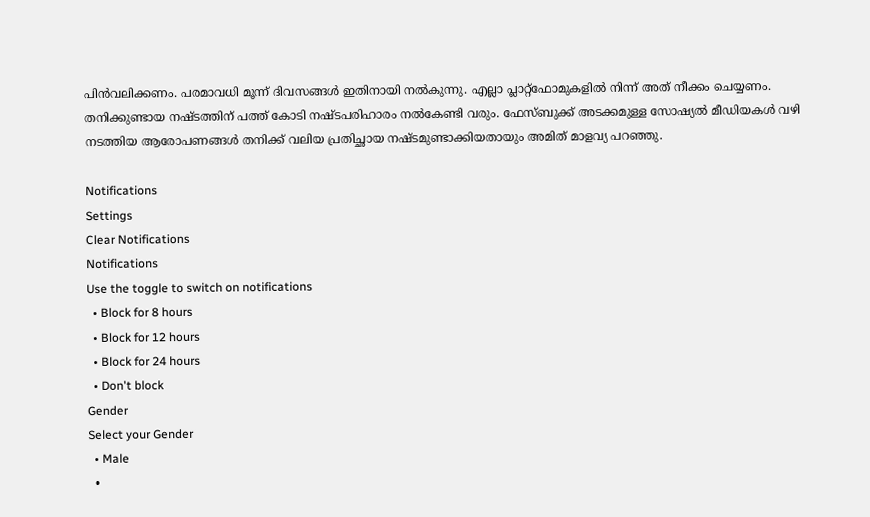പിന്‍വലിക്കണം. പരമാവധി മൂന്ന് ദിവസങ്ങള്‍ ഇതിനായി നല്‍കുന്നു. എല്ലാ പ്ലാറ്റ്‌ഫോമുകളില്‍ നിന്ന് അത് നീക്കം ചെയ്യണം. തനിക്കുണ്ടായ നഷ്ടത്തിന് പത്ത് കോടി നഷ്ടപരിഹാരം നല്‍കേണ്ടി വരും. ഫേസ്ബുക്ക് അടക്കമുള്ള സോഷ്യല്‍ മീഡിയകള്‍ വഴി നടത്തിയ ആരോപണങ്ങള്‍ തനിക്ക് വലിയ പ്രതിച്ഛായ നഷ്ടമുണ്ടാക്കിയതായും അമിത് മാളവ്യ പറഞ്ഞു.

Notifications
Settings
Clear Notifications
Notifications
Use the toggle to switch on notifications
  • Block for 8 hours
  • Block for 12 hours
  • Block for 24 hours
  • Don't block
Gender
Select your Gender
  • Male
  •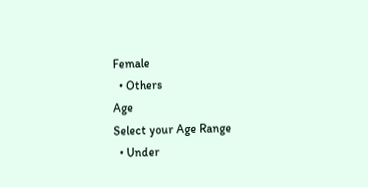Female
  • Others
Age
Select your Age Range
  • Under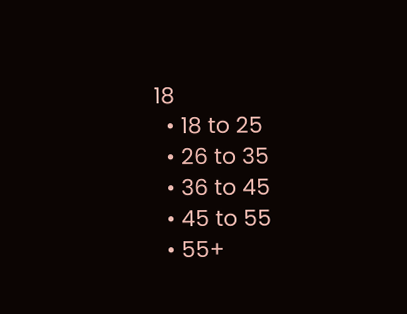18
  • 18 to 25
  • 26 to 35
  • 36 to 45
  • 45 to 55
  • 55+